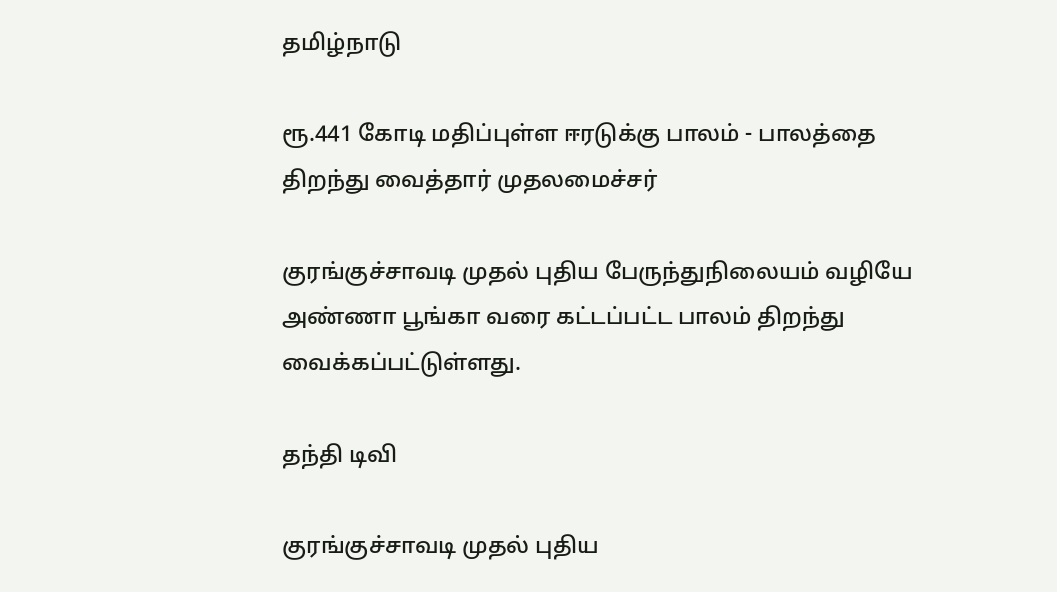தமிழ்நாடு

ரூ.441 கோடி மதிப்புள்ள ஈரடுக்கு பாலம் - பாலத்தை திறந்து வைத்தார் முதலமைச்சர்

குரங்குச்சாவடி முதல் புதிய பேருந்துநிலையம் வழியே அண்ணா பூங்கா வரை கட்டப்பட்ட பாலம் திறந்து வைக்கப்பட்டுள்ளது.

தந்தி டிவி

குரங்குச்சாவடி முதல் புதிய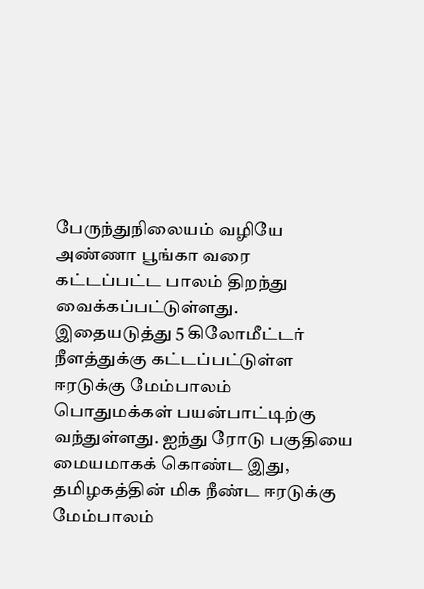பேருந்துநிலையம் வழியே அண்ணா பூங்கா வரை கட்டப்பட்ட பாலம் திறந்து வைக்கப்பட்டுள்ளது. இதையடுத்து 5 கிலோமீட்டர் நீளத்துக்கு கட்டப்பட்டுள்ள ஈரடுக்கு மேம்பாலம் பொதுமக்கள் பயன்பாட்டிற்கு வந்துள்ளது. ஐந்து ரோடு பகுதியை மையமாகக் கொண்ட இது, தமிழகத்தின் மிக நீண்ட ஈரடுக்கு மேம்பாலம்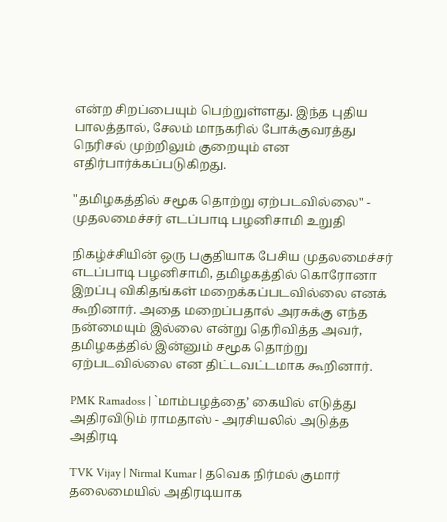என்ற சிறப்பையும் பெற்றுள்ளது. இந்த புதிய பாலத்தால், சேலம் மாநகரில் போக்குவரத்து நெரிசல் முற்றிலும் குறையும் என எதிர்பார்க்கப்படுகிறது.

"தமிழகத்தில் சமூக தொற்று ஏற்படவில்லை" - முதலமைச்சர் எடப்பாடி பழனிசாமி உறுதி

நிகழ்ச்சியின் ஒரு பகுதியாக பேசிய முதலமைச்சர் எடப்பாடி பழனிசாமி, தமிழகத்தில் கொரோனா இறப்பு விகிதங்கள் மறைக்கப்படவில்லை எனக் கூறினார். அதை மறைப்பதால் அரசுக்கு எந்த நன்மையும் இல்லை என்று தெரிவித்த அவர், தமிழகத்தில் இன்னும் சமூக தொற்று ஏற்படவில்லை என திட்டவட்டமாக கூறினார்.

PMK Ramadoss | `மாம்பழத்தை’ கையில் எடுத்து அதிரவிடும் ராமதாஸ் - அரசியலில் அடுத்த அதிரடி

TVK Vijay | Nirmal Kumar | தவெக நிர்மல் குமார் தலைமையில் அதிரடியாக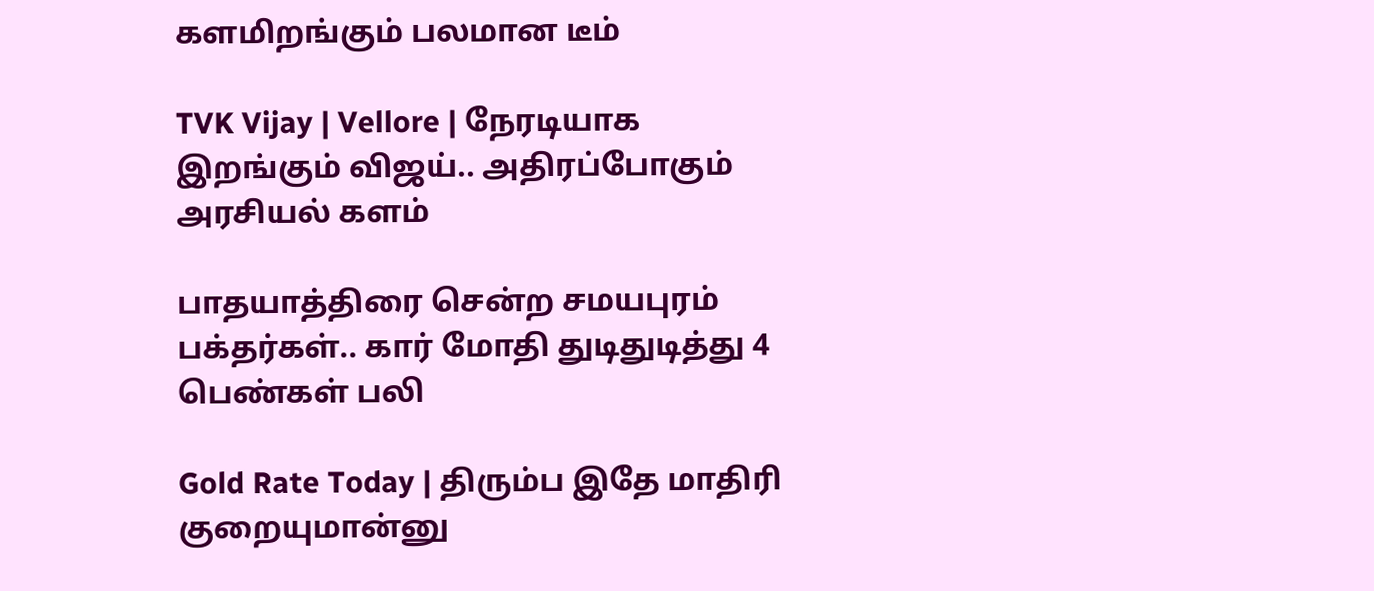களமிறங்கும் பலமான டீம்

TVK Vijay | Vellore | நேரடியாக இறங்கும் விஜய்.. அதிரப்போகும் அரசியல் களம்

பாதயாத்திரை சென்ற சமயபுரம் பக்தர்கள்.. கார் மோதி துடிதுடித்து 4 பெண்கள் பலி

Gold Rate Today | திரும்ப இதே மாதிரி குறையுமான்னு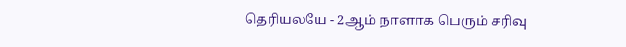தெரியலயே - 2ஆம் நாளாக பெரும் சரிவு